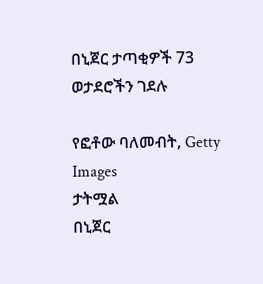በኒጀር ታጣቂዎች 73 ወታደሮችን ገደሉ

የፎቶው ባለመብት, Getty Images
ታትሟል
በኒጀር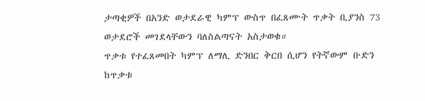ታጣቂዎች በአንድ ወታደራዊ ካምፕ ውስጥ በፈጸሙት ጥቃት ቢያንስ 73 ወታደሮች መገደላቸውን ባለስልጣናት አስታወቁ።
ጥቃቱ የተፈጸመበት ካምፕ ለማሊ ድንበር ቅርበ ሲሆን የትኛውም ቡድን ከጥቃቱ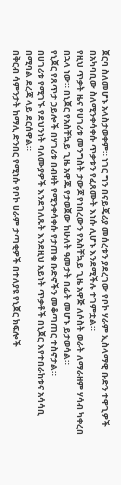ጀርባ ስለመሆኑ አላስታወቀም። ነገር ግን በናይጄሪያ መሰረቱን ያደረገው የቦኮ ሃራም ኢስላማዊ ቡድን ተዋጊዎች በአካባቢው ስለሚንቀሳቀሱ ጥቃቱን የፈጸሙት እነሱ ሊሆኑ እንደሚችሉ ተገምቷል።
የዚህ ጥቃት ዜና የሀገሪቱ መንግስት ታውጆ የነበረውን የአስቸኳይ ጊዜ አዋጅ ለሶስት ወራት ለማራዘም ሃሳብ ካቀረበ በኋላ ነው። በኒጀር የአስቸኳይ ጊዜ አዋጁ የታወጀው ከሁለት ዓመታት በፊት መሆኑ ይታወሳል።
የኒጀር የጸጥታ ኃይሎች በሃገሪቱ በብዛት የሚንቀሳቀሱ የታጠቁ ቡድኖችን መቆጣጠር ተስኖታል።
በሀገሪቱ የሚገኙ የደህንነት ባለሙያዎች እንደገለጹት እንደዚህ አይነት ጥቃቶች በኒጀር እየተበራከቱና አሳሳቢ በሚባል ደረጃ ላይ ደርሰዋል።
በቅርብ ሳምንታት ከማሊ ድንበር የሚነሱ የቦኮ ሀራም ታጣቂዎች በተለያዩ የኒጀር ክፍሎች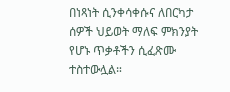በነጻነት ሲንቀሳቀሱና ለበርካታ ሰዎች ህይወት ማለፍ ምክንያት የሆኑ ጥቃቶችን ሲፈጽሙ ተስተውሏል።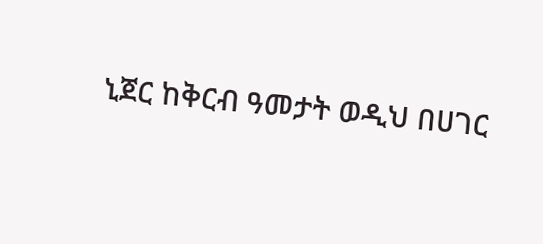ኒጀር ከቅርብ ዓመታት ወዲህ በሀገር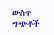ውስጥ ግጭቶች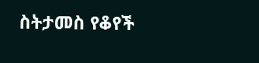ስትታመስ የቆየች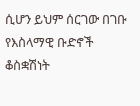ሲሆን ይህም ሰርገው በገቡ የእስላማዊ ቡድኖች ቆስቋሽነት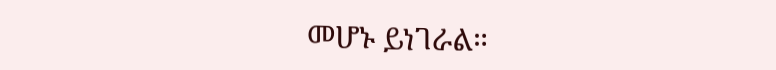መሆኑ ይነገራል።